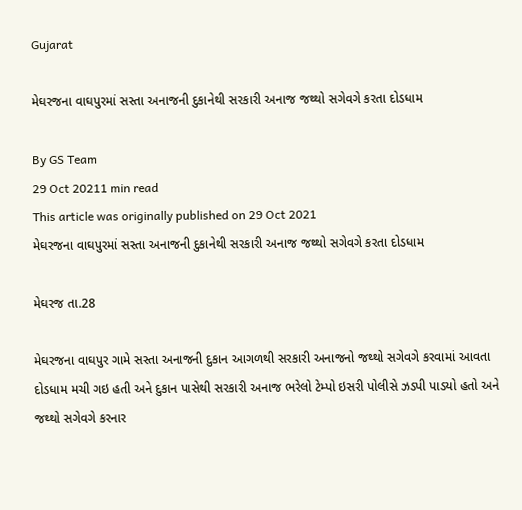Gujarat

મેઘરજના વાઘપુરમાં સસ્તા અનાજની દુકાનેથી સરકારી અનાજ જથ્થો સગેવગે કરતા દોડધામ

By GS Team
29 Oct 20211 min read
This article was originally published on 29 Oct 2021
મેઘરજના વાઘપુરમાં સસ્તા અનાજની દુકાનેથી સરકારી અનાજ જથ્થો સગેવગે કરતા દોડધામ

મેઘરજ તા.28

મેઘરજના વાઘપુર ગામે સસ્તા અનાજની દુકાન આગળથી સરકારી અનાજનો જથ્થો સગેવગે કરવામાં આવતા દોડધામ મચી ગઇ હતી અને દુકાન પાસેથી સરકારી અનાજ ભરેલો ટેમ્પો ઇસરી પોલીસે ઝડપી પાડયો હતો અને જથ્થો સગેવગે કરનાર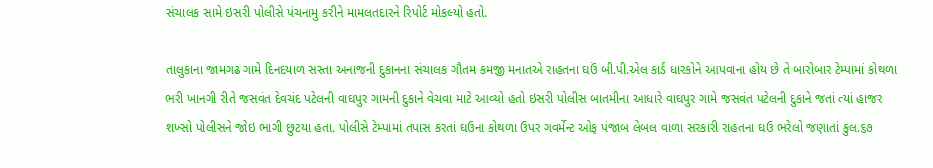સંચાલક સામે ઇસરી પોલીસે પંચનામુ કરીને મામલતદારને રિપોર્ટ મોકલ્યો હતો.

તાલુકાના જામગઢ ગામે દિનદયાળ સસ્તા અનાજની દુકાનના સંચાલક ગૌતમ કમજી મનાતએ રાહતના ઘઉં બી.પી.એલ કાર્ડ ધારકોને આપવાના હોય છે તે બારોબાર ટેમ્પામાં કોથળા ભરી ખાનગી રીતે જસવંત દેવચંદ પટેલની વાઘપુર ગામની દુકાને વેચવા માટે આવ્યો હતો ઇસરી પોલીસ બાતમીના આધારે વાઘપુર ગામે જસવંત પટેલની દુકાને જતાં ત્યાં હાજર શખ્સો પોલીસને જોઇ ભાગી છુટયા હતા. પોલીસે ટેમ્પામાં તપાસ કરતાં ઘઉના કોથળા ઉપર ગવર્મેન્ટ ઓફ પંજાબ લેબલ વાળા સરકારી રાહતના ઘઉ ભરેલો જણાતાં કુલ.૬૭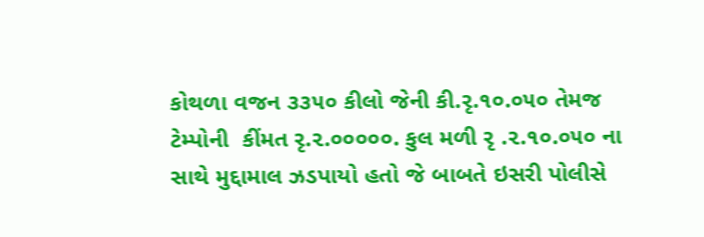કોથળા વજન ૩૩૫૦ કીલો જેની કી.રૃ.૧૦.૦૫૦ તેમજ ટેમ્પોની  કીંમત રૃ.૨.૦૦૦૦૦. કુલ મળી રૃ .૨.૧૦.૦૫૦ ના સાથે મુદ્દામાલ ઝડપાયો હતો જે બાબતે ઇસરી પોલીસે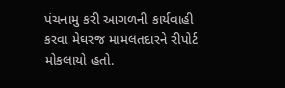પંચનામુ કરી આગળની કાર્યવાહી કરવા મેઘરજ મામલતદારને રીપોર્ટ મોકલાયો હતો.